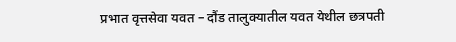प्रभात वृत्तसेवा यवत – दौंड तालुक्यातील यवत येथील छत्रपती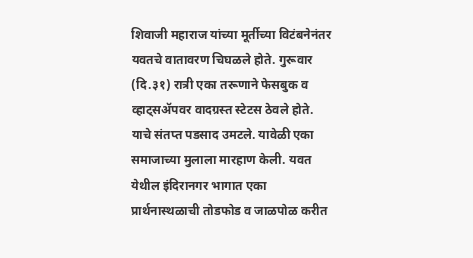शिवाजी महाराज यांच्या मूर्तीच्या विटंबनेनंतर यवतचे वातावरण चिघळले होते. गुरूवार (दि.३१) रात्री एका तरूणाने फेसबुक व व्हाट्सॲपवर वादग्रस्त स्टेटस ठेवले होते. याचे संतप्त पडसाद उमटले. यावेळी एका समाजाच्या मुलाला मारहाण केली. यवत येथील इंदिरानगर भागात एका प्रार्थनास्थळाची तोडफोड व जाळपोळ करीत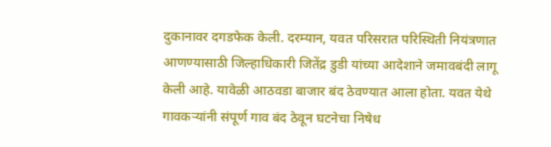दुकानावर दगडफेक केली. दरम्यान, यवत परिसरात परिस्थिती नियंत्रणात आणण्यासाठी जिल्हाधिकारी जितेंद्र डुडी यांच्या आदेशाने जमावबंदी लागू केली आहे. यावेळी आठवडा बाजार बंद ठेवण्यात आला होता. यवत येथे गावकऱ्यांनी संपूर्ण गाव बंद ठेवून घटनेचा निषेध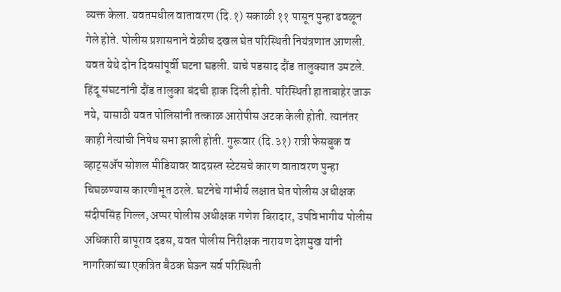व्यक्त केला. यवतमधील वातावरण (दि.१) सकाळी ११ पासून पुन्हा ढवळून गेले होते. पोलीस प्रशासनाने वेळीच दखल घेत परिस्थिती नियंत्रणात आणली. यवत येथे दोन दिवसांपूर्वी घटना घडली. याचे पडसाद दौंड तालुक्यात उमटले. हिंदू संघटनांनी दौंड तालुका बंदची हाक दिली होती. परिस्थिती हाताबाहेर जाऊ नये, यासाठी यवत पोलिसांनी तत्काळ आरोपीस अटक केली होती. त्यानंतर काही नेत्यांची निषेध सभा झाली होती. गुरूवार (दि.३१) रात्री फेसबुक व व्हाट्सॲप सोशल मीडियावर वादग्रस्त स्टेटसचे कारण वातावरण पुन्हा चिघळण्यास कारणीभूत ठरले. घटनेचे गांभीर्य लक्षात घेत पोलीस अधीक्षक संदीपसिंह गिल्ल, अप्पर पोलीस अधीक्षक गणेश बिरादार, उपविभागीय पोलीस अधिकारी बापूराव दडस, यवत पोलीस निरीक्षक नारायण देशमुख यांनी नागरिकांच्या एकत्रित बैठक घेऊन सर्व परिस्थिती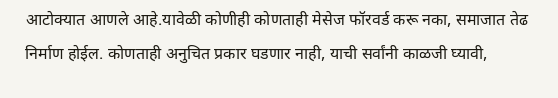आटोक्यात आणले आहे.यावेळी कोणीही कोणताही मेसेज फॉरवर्ड करू नका, समाजात तेढ निर्माण होईल. कोणताही अनुचित प्रकार घडणार नाही, याची सर्वांनी काळजी घ्यावी,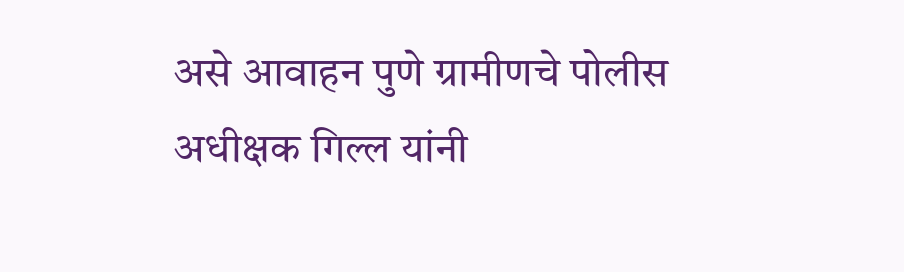असे आवाहन पुणे ग्रामीणचे पोलीस अधीक्षक गिल्ल यांनी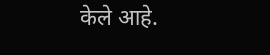केले आहे.